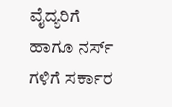ವೈದ್ಯರಿಗೆ ಹಾಗೂ ನರ್ಸ್ ಗಳಿಗೆ ಸರ್ಕಾರ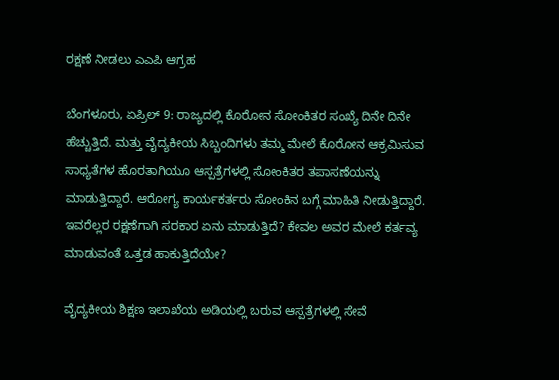ರಕ್ಷಣೆ ನೀಡಲು ಎಎಪಿ ಆಗ್ರಹ

ಬೆಂಗಳೂರು, ಏಪ್ರಿಲ್ 9: ರಾಜ್ಯದಲ್ಲಿ ಕೊರೋನ ಸೋಂಕಿತರ ಸಂಖ್ಯೆ ದಿನೇ ದಿನೇ ಹೆಚ್ಚುತ್ತಿದೆ. ಮತ್ತು ವೈದ್ಯಕೀಯ ಸಿಬ್ಬಂದಿಗಳು ತಮ್ಮ ಮೇಲೆ ಕೊರೋನ ಆಕ್ರಮಿಸುವ ಸಾಧ್ಯತೆಗಳ ಹೊರತಾಗಿಯೂ ಆಸ್ಪತ್ರೆಗಳಲ್ಲಿ ಸೋಂಕಿತರ ತಪಾಸಣೆಯನ್ನು ಮಾಡುತ್ತಿದ್ದಾರೆ. ಆರೋಗ್ಯ ಕಾರ್ಯಕರ್ತರು ಸೋಂಕಿನ ಬಗ್ಗೆ ಮಾಹಿತಿ ನೀಡುತ್ತಿದ್ದಾರೆ. ಇವರೆಲ್ಲರ ರಕ್ಷಣೆಗಾಗಿ ಸರಕಾರ ಏನು ಮಾಡುತ್ತಿದೆ? ಕೇವಲ ಅವರ ಮೇಲೆ ಕರ್ತವ್ಯ ಮಾಡುವಂತೆ ಒತ್ತಡ ಹಾಕುತ್ತಿದೆಯೇ?

ವೈದ್ಯಕೀಯ ಶಿಕ್ಷಣ ಇಲಾಖೆಯ ಅಡಿಯಲ್ಲಿ ಬರುವ ಆಸ್ಪತ್ರೆಗಳಲ್ಲಿ ಸೇವೆ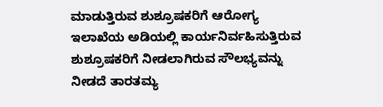ಮಾಡುತ್ತಿರುವ ಶುಶ್ರೂಷಕರಿಗೆ ಆರೋಗ್ಯ ಇಲಾಖೆಯ ಅಡಿಯಲ್ಲಿ ಕಾರ್ಯನಿರ್ವಹಿಸುತ್ತಿರುವ ಶುಶ್ರೂಷಕರಿಗೆ ನೀಡಲಾಗಿರುವ ಸೌಲಭ್ಯವನ್ನು ನೀಡದೆ ತಾರತಮ್ಯ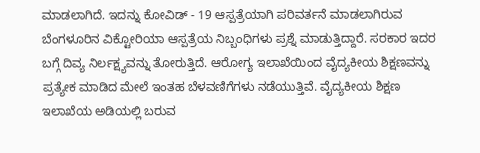ಮಾಡಲಾಗಿದೆ. ಇದನ್ನು ಕೋವಿಡ್ - 19 ಆಸ್ಪತ್ರೆಯಾಗಿ ಪರಿವರ್ತನೆ ಮಾಡಲಾಗಿರುವ ಬೆಂಗಳೂರಿನ ವಿಕ್ಟೋರಿಯಾ ಆಸ್ಪತ್ರೆಯ ನಿಬ್ಬಂಧಿಗಳು ಪ್ರಶ್ನೆ ಮಾಡುತ್ತಿದ್ದಾರೆ. ಸರಕಾರ ಇದರ ಬಗ್ಗೆ ದಿವ್ಯ ನಿರ್ಲಕ್ಷ್ಯವನ್ನು ತೋರುತ್ತಿದೆ. ಆರೋಗ್ಯ ಇಲಾಖೆಯಿಂದ ವೈದ್ಯಕೀಯ ಶಿಕ್ಷಣವನ್ನು ಪ್ರತ್ಯೇಕ ಮಾಡಿದ ಮೇಲೆ ಇಂತಹ ಬೆಳವಣಿಗೆಗಳು ನಡೆಯುತ್ತಿವೆ. ವೈದ್ಯಕೀಯ ಶಿಕ್ಷಣ ಇಲಾಖೆಯ ಅಡಿಯಲ್ಲಿ ಬರುವ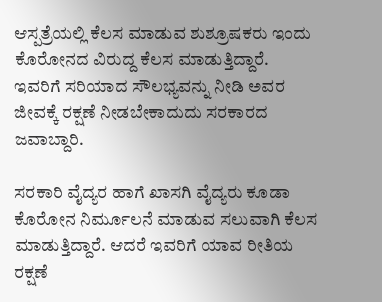ಆಸ್ಪತ್ರೆಯಲ್ಲಿ ಕೆಲಸ ಮಾಡುವ ಶುಶ್ರೂಷಕರು ಇಂದು ಕೊರೋನದ ವಿರುದ್ದ ಕೆಲಸ ಮಾಡುತ್ತಿದ್ದಾರೆ. ಇವರಿಗೆ ಸರಿಯಾದ ಸೌಲಭ್ಯವನ್ನು ನೀಡಿ ಅವರ ಜೀವಕ್ಕೆ ರಕ್ಷಣೆ ನೀಡಬೇಕಾದುದು ಸರಕಾರದ ಜವಾಬ್ದಾರಿ.

ಸರಕಾರಿ ವೈದ್ಯರ ಹಾಗೆ ಖಾಸಗಿ ವೈದ್ಯರು ಕೂಡಾ ಕೊರೋನ ನಿರ್ಮೂಲನೆ ಮಾಡುವ ಸಲುವಾಗಿ ಕೆಲಸ ಮಾಡುತ್ತಿದ್ದಾರೆ. ಆದರೆ ಇವರಿಗೆ ಯಾವ ರೀತಿಯ ರಕ್ಷಣೆ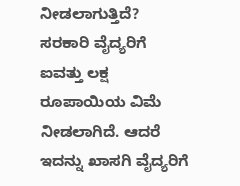ನೀಡಲಾಗುತ್ತಿದೆ? ಸರಕಾರಿ ವೈದ್ಯರಿಗೆ ಐವತ್ತು ಲಕ್ಷ ರೂಪಾಯಿಯ ವಿಮೆ ನೀಡಲಾಗಿದೆ. ಆದರೆ ಇದನ್ನು ಖಾಸಗಿ ವೈದ್ಯರಿಗೆ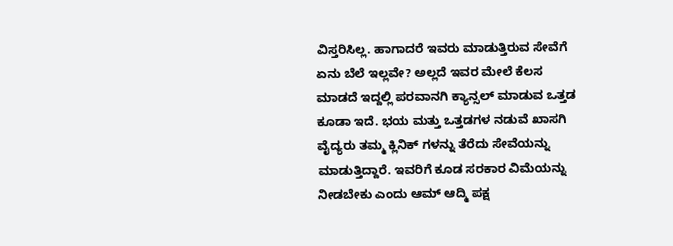ವಿಸ್ತರಿಸಿಲ್ಲ. ಹಾಗಾದರೆ ಇವರು ಮಾಡುತ್ತಿರುವ ಸೇವೆಗೆ ಏನು ಬೆಲೆ ಇಲ್ಲವೇ? ಅಲ್ಲದೆ ಇವರ ಮೇಲೆ ಕೆಲಸ ಮಾಡದೆ ಇದ್ದಲ್ಲಿ ಪರವಾನಗಿ ಕ್ಯಾನ್ಸಲ್ ಮಾಡುವ ಒತ್ತಡ ಕೂಡಾ ಇದೆ. ಭಯ ಮತ್ತು ಒತ್ತಡಗಳ ನಡುವೆ ಖಾಸಗಿ ವೈದ್ಯರು ತಮ್ಮ ಕ್ಲಿನಿಕ್ ಗಳನ್ನು ತೆರೆದು ಸೇವೆಯನ್ನು ಮಾಡುತ್ತಿದ್ದಾರೆ. ಇವರಿಗೆ ಕೂಡ ಸರಕಾರ ವಿಮೆಯನ್ನು ನೀಡಬೇಕು ಎಂದು ಆಮ್ ಆದ್ಮಿ ಪಕ್ಷ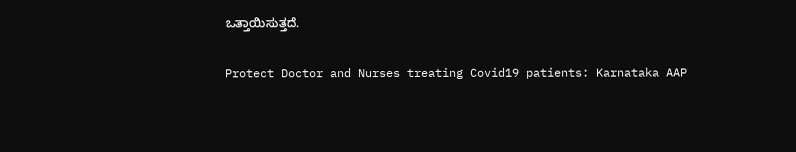ಒತ್ತಾಯಿಸುತ್ತದೆ.

Protect Doctor and Nurses treating Covid19 patients: Karnataka AAP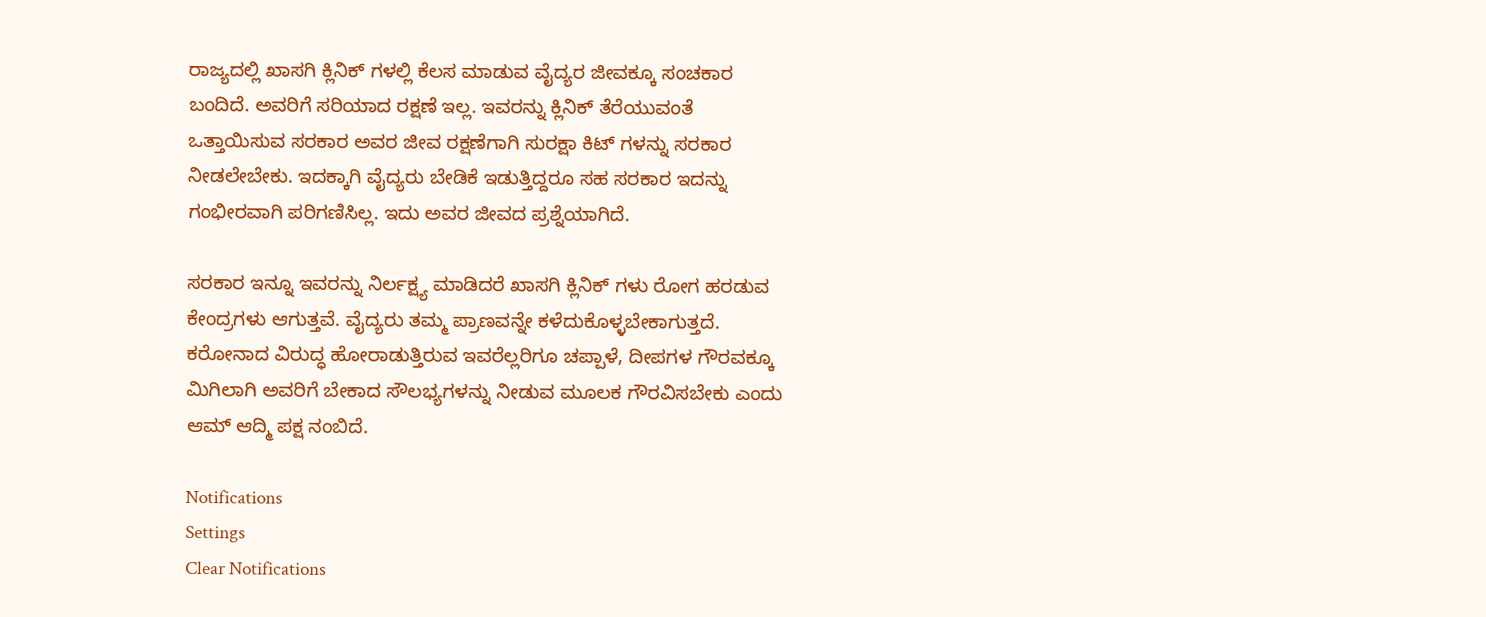ರಾಜ್ಯದಲ್ಲಿ ಖಾಸಗಿ ಕ್ಲಿನಿಕ್ ಗಳಲ್ಲಿ ಕೆಲಸ ಮಾಡುವ ವೈದ್ಯರ ಜೀವಕ್ಕೂ ಸಂಚಕಾರ ಬಂದಿದೆ. ಅವರಿಗೆ ಸರಿಯಾದ ರಕ್ಷಣೆ ಇಲ್ಲ. ಇವರನ್ನು ಕ್ಲಿನಿಕ್ ತೆರೆಯುವಂತೆ ಒತ್ತಾಯಿಸುವ ಸರಕಾರ ಅವರ ಜೀವ ರಕ್ಷಣೆಗಾಗಿ ಸುರಕ್ಷಾ ಕಿಟ್ ಗಳನ್ನು ಸರಕಾರ ನೀಡಲೇಬೇಕು. ಇದಕ್ಕಾಗಿ ವೈದ್ಯರು ಬೇಡಿಕೆ ಇಡುತ್ತಿದ್ದರೂ ಸಹ ಸರಕಾರ ಇದನ್ನು ಗಂಭೀರವಾಗಿ ಪರಿಗಣಿಸಿಲ್ಲ. ಇದು ಅವರ ಜೀವದ ಪ್ರಶ್ನೆಯಾಗಿದೆ.

ಸರಕಾರ ಇನ್ನೂ ಇವರನ್ನು ನಿರ್ಲಕ್ಷ್ಯ ಮಾಡಿದರೆ ಖಾಸಗಿ ಕ್ಲಿನಿಕ್ ಗಳು ರೋಗ ಹರಡುವ ಕೇಂದ್ರಗಳು ಆಗುತ್ತವೆ. ವೈದ್ಯರು ತಮ್ಮ ಪ್ರಾಣವನ್ನೇ ಕಳೆದುಕೊಳ್ಳಬೇಕಾಗುತ್ತದೆ. ಕರೋನಾದ ವಿರುದ್ಧ ಹೋರಾಡುತ್ತಿರುವ ಇವರೆಲ್ಲರಿಗೂ ಚಪ್ಪಾಳೆ, ದೀಪಗಳ ಗೌರವಕ್ಕೂ ಮಿಗಿಲಾಗಿ ಅವರಿಗೆ ಬೇಕಾದ ಸೌಲಭ್ಯಗಳನ್ನು ನೀಡುವ ಮೂಲಕ ಗೌರವಿಸಬೇಕು ಎಂದು ಆಮ್ ಆದ್ಮಿ ಪಕ್ಷ ನಂಬಿದೆ.

Notifications
Settings
Clear Notifications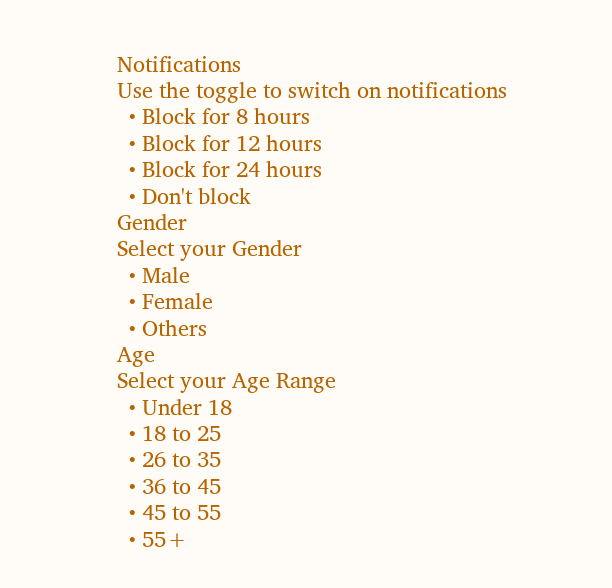Notifications
Use the toggle to switch on notifications
  • Block for 8 hours
  • Block for 12 hours
  • Block for 24 hours
  • Don't block
Gender
Select your Gender
  • Male
  • Female
  • Others
Age
Select your Age Range
  • Under 18
  • 18 to 25
  • 26 to 35
  • 36 to 45
  • 45 to 55
  • 55+